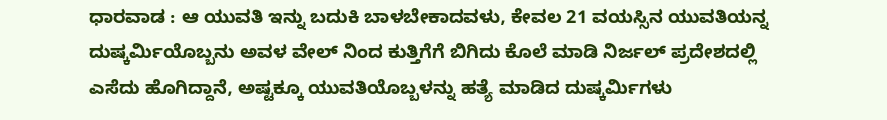ಧಾರವಾಡ : ಆ ಯುವತಿ ಇನ್ನು ಬದುಕಿ ಬಾಳಬೇಕಾದವಳು, ಕೇವಲ 21 ವಯಸ್ಸಿನ ಯುವತಿಯನ್ನ ದುಷ್ಕರ್ಮಿಯೊಬ್ಬನು ಅವಳ ವೇಲ್ ನಿಂದ ಕುತ್ತಿಗೆಗೆ ಬಿಗಿದು ಕೊಲೆ ಮಾಡಿ ನಿರ್ಜಲ್ ಪ್ರದೇಶದಲ್ಲಿ ಎಸೆದು ಹೊಗಿದ್ದಾನೆ, ಅಷ್ಟಕ್ಕೂ ಯುವತಿಯೊಬ್ಬಳನ್ನು ಹತ್ಯೆ ಮಾಡಿದ ದುಷ್ಕರ್ಮಿಗಳು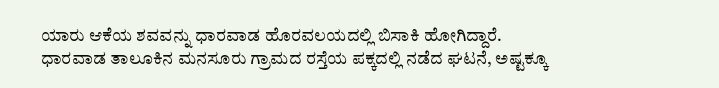ಯಾರು ಆಕೆಯ ಶವವನ್ನು ಧಾರವಾಡ ಹೊರವಲಯದಲ್ಲಿ ಬಿಸಾಕಿ ಹೋಗಿದ್ದಾರೆ.
ಧಾರವಾಡ ತಾಲೂಕಿನ ಮನಸೂರು ಗ್ರಾಮದ ರಸ್ತೆಯ ಪಕ್ಕದಲ್ಲಿ ನಡೆದ ಘಟನೆ, ಅಷ್ಟಕ್ಕೂ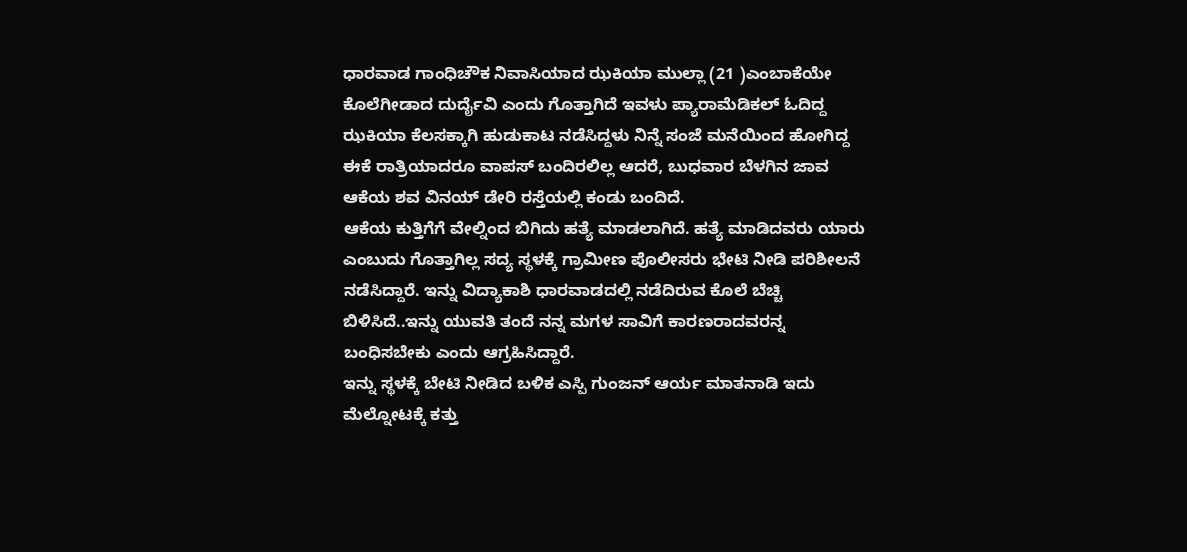ಧಾರವಾಡ ಗಾಂಧಿಚೌಕ ನಿವಾಸಿಯಾದ ಝಕಿಯಾ ಮುಲ್ಲಾ (21 )ಎಂಬಾಕೆಯೇ ಕೊಲೆಗೀಡಾದ ದುರ್ದೈವಿ ಎಂದು ಗೊತ್ತಾಗಿದೆ ಇವಳು ಪ್ಯಾರಾಮೆಡಿಕಲ್ ಓದಿದ್ದ ಝಕಿಯಾ ಕೆಲಸಕ್ಕಾಗಿ ಹುಡುಕಾಟ ನಡೆಸಿದ್ದಳು ನಿನ್ನೆ ಸಂಜೆ ಮನೆಯಿಂದ ಹೋಗಿದ್ದ ಈಕೆ ರಾತ್ರಿಯಾದರೂ ವಾಪಸ್ ಬಂದಿರಲಿಲ್ಲ ಆದರೆ, ಬುಧವಾರ ಬೆಳಗಿನ ಜಾವ ಆಕೆಯ ಶವ ವಿನಯ್ ಡೇರಿ ರಸ್ತೆಯಲ್ಲಿ ಕಂಡು ಬಂದಿದೆ.
ಆಕೆಯ ಕುತ್ತಿಗೆಗೆ ವೇಲ್ನಿಂದ ಬಿಗಿದು ಹತ್ಯೆ ಮಾಡಲಾಗಿದೆ. ಹತ್ಯೆ ಮಾಡಿದವರು ಯಾರು ಎಂಬುದು ಗೊತ್ತಾಗಿಲ್ಲ ಸದ್ಯ ಸ್ಥಳಕ್ಕೆ ಗ್ರಾಮೀಣ ಪೊಲೀಸರು ಭೇಟಿ ನೀಡಿ ಪರಿಶೀಲನೆ ನಡೆಸಿದ್ದಾರೆ. ಇನ್ನು ವಿದ್ಯಾಕಾಶಿ ಧಾರವಾಡದಲ್ಲಿ ನಡೆದಿರುವ ಕೊಲೆ ಬೆಚ್ಚಿ ಬಿಳಿಸಿದೆ..ಇನ್ನು ಯುವತಿ ತಂದೆ ನನ್ನ ಮಗಳ ಸಾವಿಗೆ ಕಾರಣರಾದವರನ್ನ ಬಂಧಿಸಬೇಕು ಎಂದು ಆಗ್ರಹಿಸಿದ್ದಾರೆ.
ಇನ್ನು ಸ್ಥಳಕ್ಕೆ ಬೇಟಿ ನೀಡಿದ ಬಳಿಕ ಎಸ್ಪಿ ಗುಂಜನ್ ಆರ್ಯ ಮಾತನಾಡಿ ಇದು ಮೆಲ್ನೋಟಕ್ಕೆ ಕತ್ತು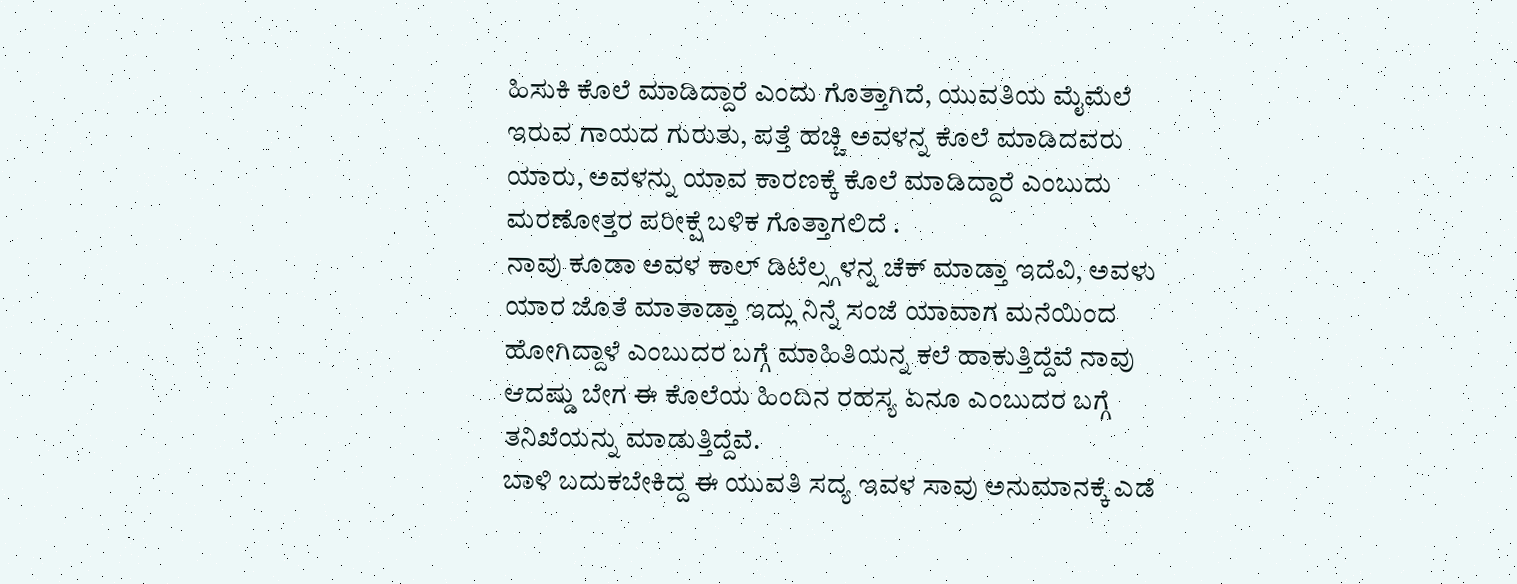ಹಿಸುಕಿ ಕೊಲೆ ಮಾಡಿದ್ದಾರೆ ಎಂದು ಗೊತ್ತಾಗಿದೆ, ಯುವತಿಯ ಮೈಮೆಲೆ ಇರುವ ಗಾಯದ ಗುರುತು, ಪತ್ತೆ ಹಚ್ಚಿ ಅವಳನ್ನ ಕೊಲೆ ಮಾಡಿದವರು ಯಾರು, ಅವಳನ್ನು ಯಾವ ಕಾರಣಕ್ಕೆ ಕೊಲೆ ಮಾಡಿದ್ದಾರೆ ಎಂಬುದು ಮರಣೋತ್ತರ ಪರೀಕ್ಷೆ ಬಳಿಕ ಗೊತ್ತಾಗಲಿದೆ .
ನಾವು ಕೂಡಾ ಅವಳ ಕಾಲ್ ಡಿಟೆಲ್ಸ್ಗಳನ್ನ ಚೆಕ್ ಮಾಡ್ತಾ ಇದೆವಿ, ಅವಳು ಯಾರ ಜೊತೆ ಮಾತಾಡ್ತಾ ಇದ್ಲು ನಿನ್ನೆ ಸಂಜೆ ಯಾವಾಗ ಮನೆಯಿಂದ ಹೋಗಿದ್ದಾಳೆ ಎಂಬುದರ ಬಗ್ಗೆ ಮಾಹಿತಿಯನ್ನ ಕಲೆ ಹಾಕುತ್ತಿದ್ದೆವೆ ನಾವು ಆದಷ್ಡು ಬೇಗ ಈ ಕೊಲೆಯ ಹಿಂದಿನ ರಹಸ್ಯ ಏನೂ ಎಂಬುದರ ಬಗ್ಗೆ ತನಿಖೆಯನ್ನು ಮಾಡುತ್ತಿದ್ದೆವೆ.
ಬಾಳಿ ಬದುಕಬೇಕಿದ್ದ ಈ ಯುವತಿ ಸದ್ಯ ಇವಳ ಸಾವು ಅನುಮಾನಕ್ಕೆ ಎಡೆ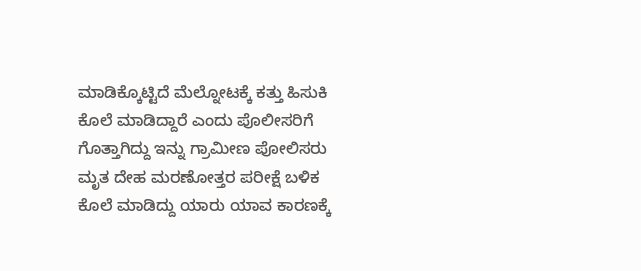ಮಾಡಿಕ್ಕೊಟ್ಟಿದೆ ಮೆಲ್ನೋಟಕ್ಕೆ ಕತ್ತು ಹಿಸುಕಿ ಕೊಲೆ ಮಾಡಿದ್ದಾರೆ ಎಂದು ಪೊಲೀಸರಿಗೆ ಗೊತ್ತಾಗಿದ್ದು ಇನ್ನು ಗ್ರಾಮೀಣ ಪೋಲಿಸರು ಮೃತ ದೇಹ ಮರಣೋತ್ತರ ಪರೀಕ್ಷೆ ಬಳಿಕ ಕೊಲೆ ಮಾಡಿದ್ದು ಯಾರು ಯಾವ ಕಾರಣಕ್ಕೆ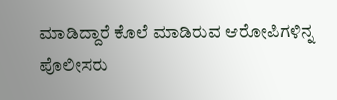ಮಾಡಿದ್ದಾರೆ ಕೊಲೆ ಮಾಡಿರುವ ಆರೋಪಿಗಳಿನ್ನ ಪೊಲೀಸರು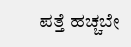ಪತ್ತೆ ಹಚ್ಚಬೇ